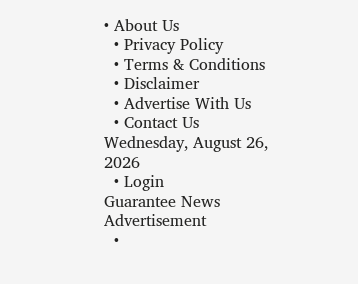• About Us
  • Privacy Policy
  • Terms & Conditions
  • Disclaimer
  • Advertise With Us
  • Contact Us
Wednesday, August 26, 2026
  • Login
Guarantee News
Advertisement
  •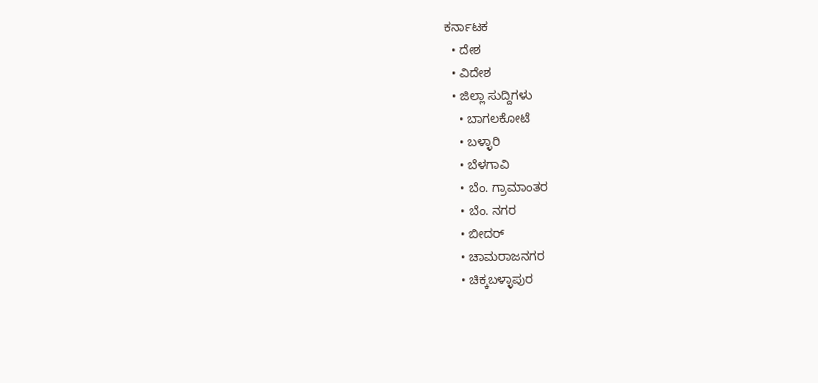ಕರ್ನಾಟಕ
  • ದೇಶ
  • ವಿದೇಶ
  • ಜಿಲ್ಲಾ ಸುದ್ದಿಗಳು
    • ಬಾಗಲಕೋಟೆ
    • ಬಳ್ಳಾರಿ
    • ಬೆಳಗಾವಿ
    • ಬೆಂ. ಗ್ರಾಮಾಂತರ
    • ಬೆಂ. ನಗರ
    • ಬೀದರ್
    • ಚಾಮರಾಜನಗರ
    • ಚಿಕ್ಕಬಳ್ಳಾಪುರ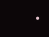•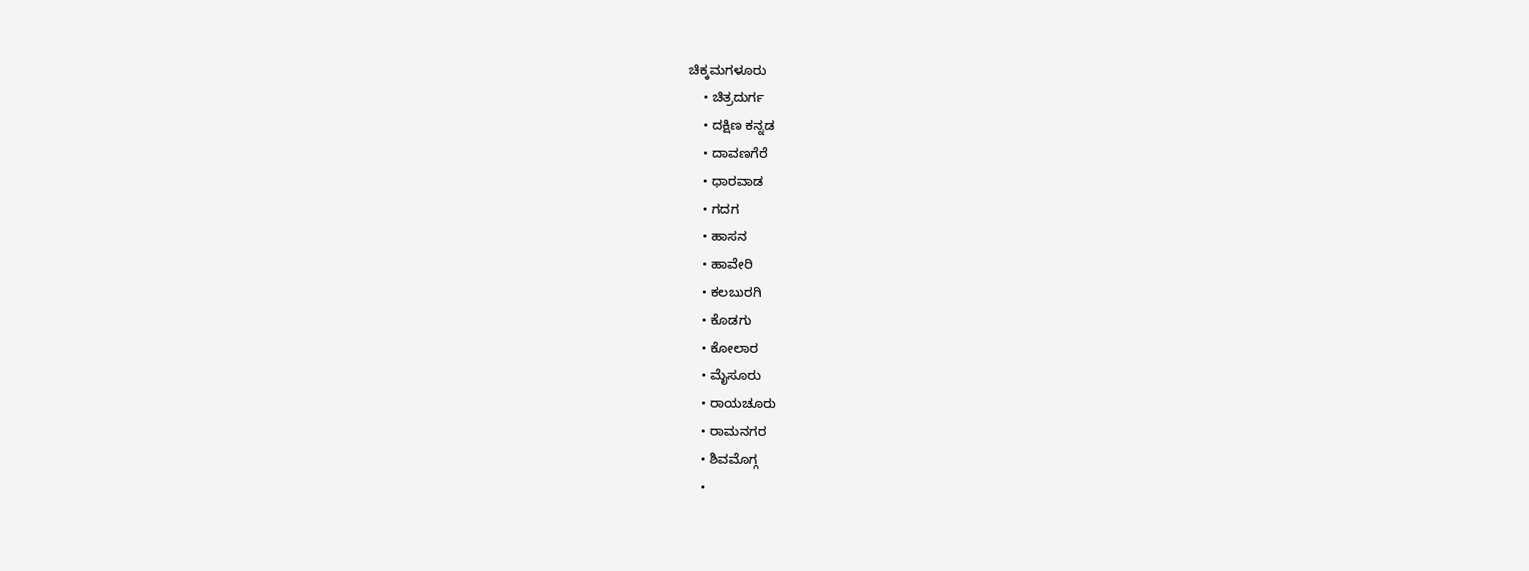ಚಿಕ್ಕಮಗಳೂರು
    • ಚಿತ್ರದುರ್ಗ
    • ದಕ್ಷಿಣ ಕನ್ನಡ
    • ದಾವಣಗೆರೆ
    • ಧಾರವಾಡ
    • ಗದಗ
    • ಹಾಸನ
    • ಹಾವೇರಿ
    • ಕಲಬುರಗಿ
    • ಕೊಡಗು
    • ಕೋಲಾರ
    • ಮೈಸೂರು
    • ರಾಯಚೂರು
    • ರಾಮನಗರ
    • ಶಿವಮೊಗ್ಗ
    •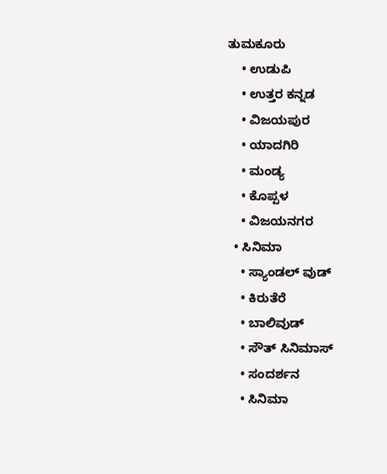ತುಮಕೂರು
    • ಉಡುಪಿ
    • ಉತ್ತರ ಕನ್ನಡ
    • ವಿಜಯಪುರ
    • ಯಾದಗಿರಿ
    • ಮಂಡ್ಯ
    • ಕೊಪ್ಪಳ
    • ವಿಜಯನಗರ
  • ಸಿನಿಮಾ
    • ಸ್ಯಾಂಡಲ್ ವುಡ್
    • ಕಿರುತೆರೆ
    • ಬಾಲಿವುಡ್
    • ಸೌತ್ ಸಿನಿಮಾಸ್
    • ಸಂದರ್ಶನ
    • ಸಿನಿಮಾ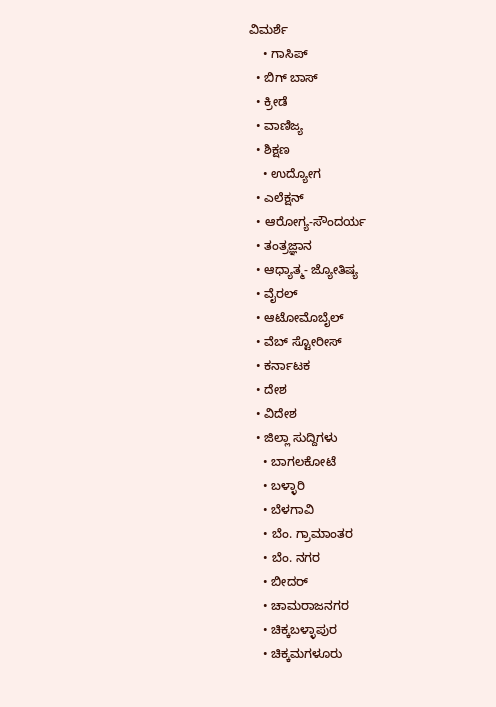ವಿಮರ್ಶೆ
    • ಗಾಸಿಪ್
  • ಬಿಗ್ ಬಾಸ್
  • ಕ್ರೀಡೆ
  • ವಾಣಿಜ್ಯ
  • ಶಿಕ್ಷಣ
    • ಉದ್ಯೋಗ
  • ಎಲೆಕ್ಷನ್
  • ಆರೋಗ್ಯ-ಸೌಂದರ್ಯ
  • ತಂತ್ರಜ್ಞಾನ
  • ಆಧ್ಯಾತ್ಮ- ಜ್ಯೋತಿಷ್ಯ
  • ವೈರಲ್
  • ಆಟೋಮೊಬೈಲ್
  • ವೆಬ್ ಸ್ಟೋರೀಸ್
  • ಕರ್ನಾಟಕ
  • ದೇಶ
  • ವಿದೇಶ
  • ಜಿಲ್ಲಾ ಸುದ್ದಿಗಳು
    • ಬಾಗಲಕೋಟೆ
    • ಬಳ್ಳಾರಿ
    • ಬೆಳಗಾವಿ
    • ಬೆಂ. ಗ್ರಾಮಾಂತರ
    • ಬೆಂ. ನಗರ
    • ಬೀದರ್
    • ಚಾಮರಾಜನಗರ
    • ಚಿಕ್ಕಬಳ್ಳಾಪುರ
    • ಚಿಕ್ಕಮಗಳೂರು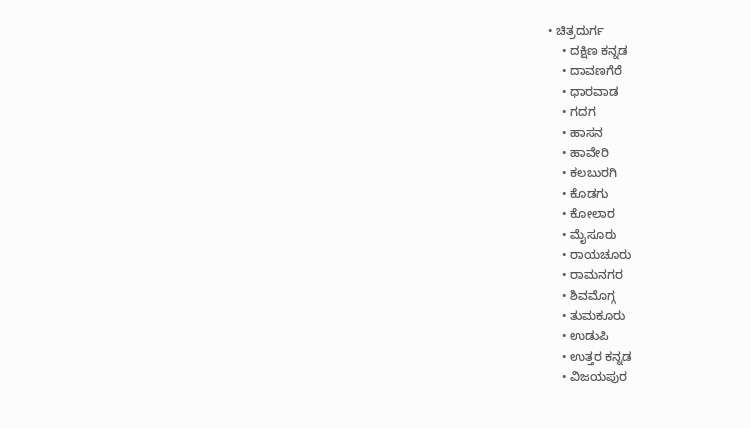• ಚಿತ್ರದುರ್ಗ
    • ದಕ್ಷಿಣ ಕನ್ನಡ
    • ದಾವಣಗೆರೆ
    • ಧಾರವಾಡ
    • ಗದಗ
    • ಹಾಸನ
    • ಹಾವೇರಿ
    • ಕಲಬುರಗಿ
    • ಕೊಡಗು
    • ಕೋಲಾರ
    • ಮೈಸೂರು
    • ರಾಯಚೂರು
    • ರಾಮನಗರ
    • ಶಿವಮೊಗ್ಗ
    • ತುಮಕೂರು
    • ಉಡುಪಿ
    • ಉತ್ತರ ಕನ್ನಡ
    • ವಿಜಯಪುರ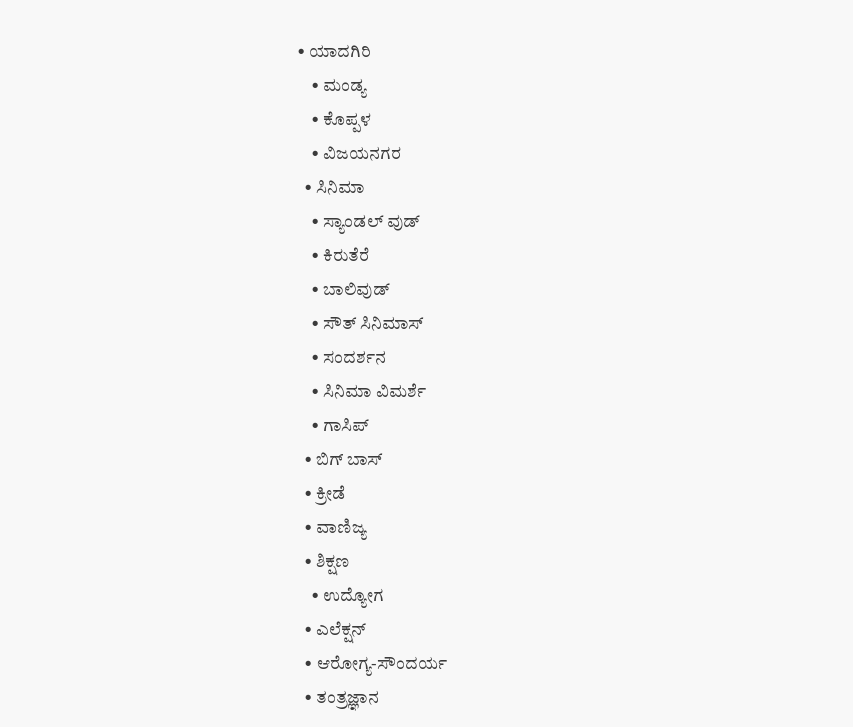• ಯಾದಗಿರಿ
    • ಮಂಡ್ಯ
    • ಕೊಪ್ಪಳ
    • ವಿಜಯನಗರ
  • ಸಿನಿಮಾ
    • ಸ್ಯಾಂಡಲ್ ವುಡ್
    • ಕಿರುತೆರೆ
    • ಬಾಲಿವುಡ್
    • ಸೌತ್ ಸಿನಿಮಾಸ್
    • ಸಂದರ್ಶನ
    • ಸಿನಿಮಾ ವಿಮರ್ಶೆ
    • ಗಾಸಿಪ್
  • ಬಿಗ್ ಬಾಸ್
  • ಕ್ರೀಡೆ
  • ವಾಣಿಜ್ಯ
  • ಶಿಕ್ಷಣ
    • ಉದ್ಯೋಗ
  • ಎಲೆಕ್ಷನ್
  • ಆರೋಗ್ಯ-ಸೌಂದರ್ಯ
  • ತಂತ್ರಜ್ಞಾನ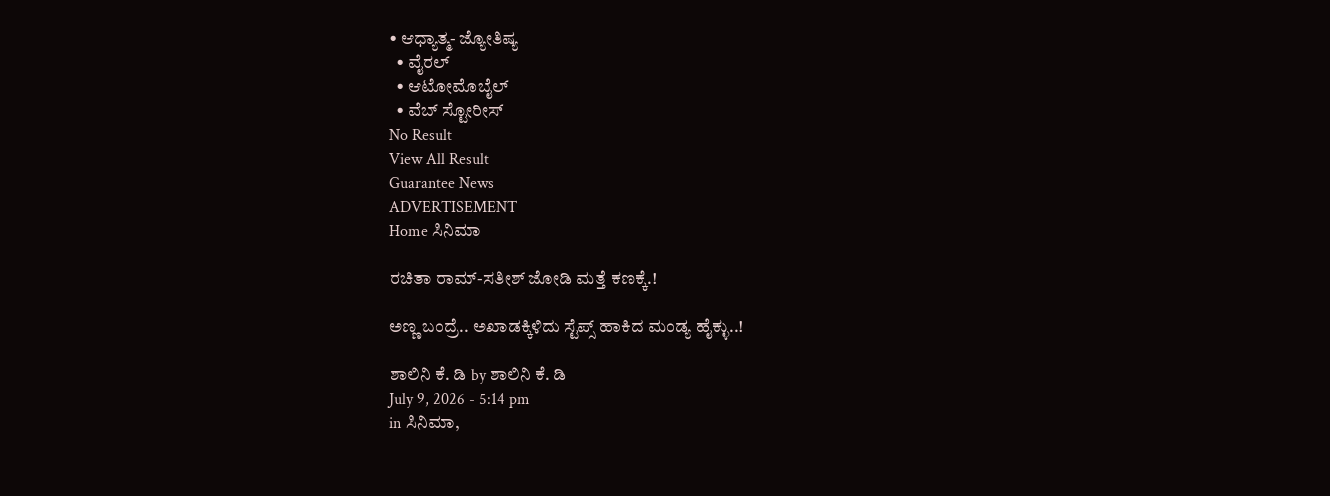• ಆಧ್ಯಾತ್ಮ- ಜ್ಯೋತಿಷ್ಯ
  • ವೈರಲ್
  • ಆಟೋಮೊಬೈಲ್
  • ವೆಬ್ ಸ್ಟೋರೀಸ್
No Result
View All Result
Guarantee News
ADVERTISEMENT
Home ಸಿನಿಮಾ

ರಚಿತಾ ರಾಮ್-ಸತೀಶ್ ಜೋಡಿ ಮತ್ತೆ ಕಣಕ್ಕೆ.!

ಅಣ್ಣ ಬಂದ್ರೆ.. ಅಖಾಡಕ್ಕಿಳಿದು ಸ್ಟೆಪ್ಸ್ ಹಾಕಿದ ಮಂಡ್ಯ ಹೈಕ್ಳು..!

ಶಾಲಿನಿ ಕೆ. ಡಿ by ಶಾಲಿನಿ ಕೆ. ಡಿ
July 9, 2026 - 5:14 pm
in ಸಿನಿಮಾ,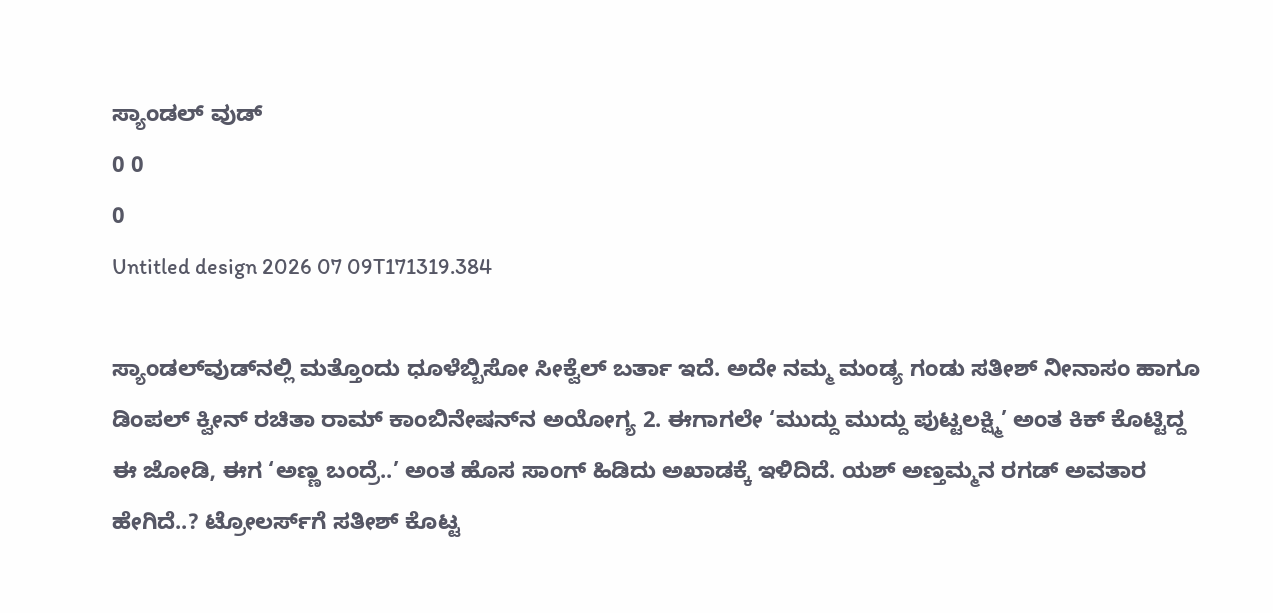ಸ್ಯಾಂಡಲ್ ವುಡ್
0 0
0
Untitled design 2026 07 09T171319.384

ಸ್ಯಾಂಡಲ್‌ವುಡ್‌ನಲ್ಲಿ ಮತ್ತೊಂದು ಧೂಳೆಬ್ಬಿಸೋ ಸೀಕ್ವೆಲ್ ಬರ್ತಾ ಇದೆ. ಅದೇ ನಮ್ಮ ಮಂಡ್ಯ ಗಂಡು ಸತೀಶ್ ನೀನಾಸಂ ಹಾಗೂ ಡಿಂಪಲ್ ಕ್ವೀನ್ ರಚಿತಾ ರಾಮ್ ಕಾಂಬಿನೇಷನ್‌ನ ಅಯೋಗ್ಯ 2. ಈಗಾಗಲೇ ‘ಮುದ್ದು ಮುದ್ದು ಪುಟ್ಟಲಕ್ಷ್ಮಿ’ ಅಂತ ಕಿಕ್ ಕೊಟ್ಟಿದ್ದ ಈ ಜೋಡಿ, ಈಗ ‘ಅಣ್ಣ ಬಂದ್ರೆ..’ ಅಂತ ಹೊಸ ಸಾಂಗ್ ಹಿಡಿದು ಅಖಾಡಕ್ಕೆ ಇಳಿದಿದೆ. ಯಶ್ ಅಣ್ತಮ್ಮನ ರಗಡ್ ಅವತಾರ ಹೇಗಿದೆ..? ಟ್ರೋಲರ್ಸ್‌ಗೆ ಸತೀಶ್ ಕೊಟ್ಟ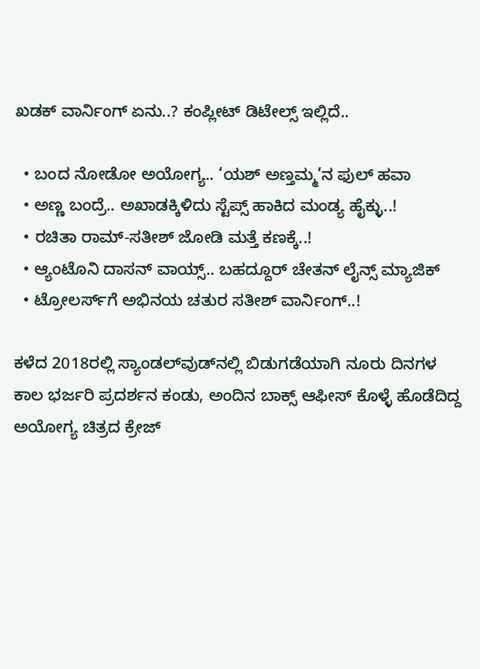ಖಡಕ್ ವಾರ್ನಿಂಗ್ ಏನು..? ಕಂಪ್ಲೀಟ್ ಡಿಟೇಲ್ಸ್ ಇಲ್ಲಿದೆ..

  • ಬಂದ ನೋಡೋ ಅಯೋಗ್ಯ.. ‘ಯಶ್ ಅಣ್ತಮ್ಮ’ನ ಫುಲ್ ಹವಾ
  • ಅಣ್ಣ ಬಂದ್ರೆ.. ಅಖಾಡಕ್ಕಿಳಿದು ಸ್ಟೆಪ್ಸ್ ಹಾಕಿದ ಮಂಡ್ಯ ಹೈಕ್ಳು..!
  • ರಚಿತಾ ರಾಮ್-ಸತೀಶ್ ಜೋಡಿ ಮತ್ತೆ ಕಣಕ್ಕೆ..!
  • ಆ್ಯಂಟೊನಿ ದಾಸನ್ ವಾಯ್ಸ್.. ಬಹದ್ದೂರ್ ಚೇತನ್ ಲೈನ್ಸ್ ಮ್ಯಾಜಿಕ್
  • ಟ್ರೋಲರ್ಸ್‌ಗೆ ಅಭಿನಯ ಚತುರ ಸತೀಶ್ ವಾರ್ನಿಂಗ್..!

ಕಳೆದ 2018ರಲ್ಲಿ ಸ್ಯಾಂಡಲ್‌ವುಡ್‌ನಲ್ಲಿ ಬಿಡುಗಡೆಯಾಗಿ ನೂರು ದಿನಗಳ ಕಾಲ ಭರ್ಜರಿ ಪ್ರದರ್ಶನ ಕಂಡು, ಅಂದಿನ ಬಾಕ್ಸ್ ಆಫೀಸ್ ಕೊಳ್ಳೆ ಹೊಡೆದಿದ್ದ ಅಯೋಗ್ಯ ಚಿತ್ರದ ಕ್ರೇಜ್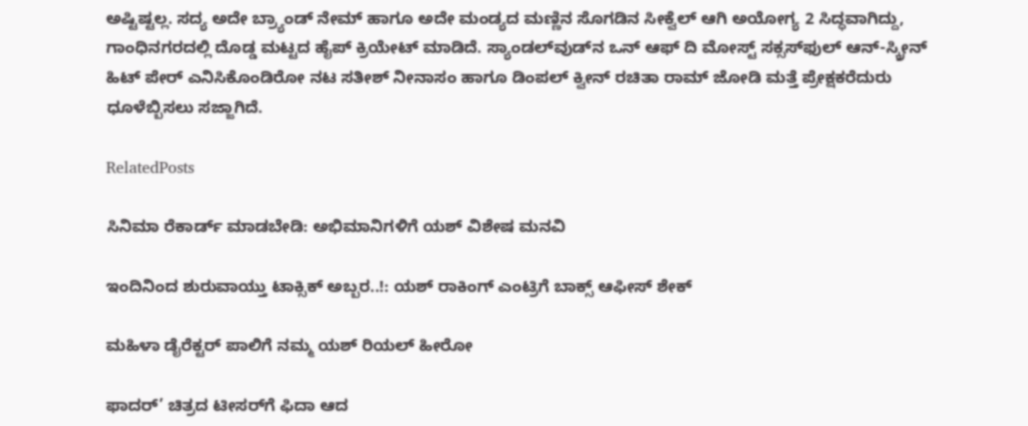ಅಷ್ಟಿಷ್ಟಲ್ಲ. ಸದ್ಯ ಅದೇ ಬ್ರ್ಯಾಂಡ್ ನೇಮ್ ಹಾಗೂ ಅದೇ ಮಂಡ್ಯದ ಮಣ್ಣಿನ ಸೊಗಡಿನ ಸೀಕ್ವೆಲ್ ಆಗಿ ಅಯೋಗ್ಯ 2 ಸಿದ್ಧವಾಗಿದ್ದು, ಗಾಂಧಿನಗರದಲ್ಲಿ ದೊಡ್ಡ ಮಟ್ಟದ ಹೈಪ್ ಕ್ರಿಯೇಟ್ ಮಾಡಿದೆ. ಸ್ಯಾಂಡಲ್‌ವುಡ್‌ನ ಒನ್ ಆಫ್ ದಿ ಮೋಸ್ಟ್ ಸಕ್ಸಸ್‌ಫುಲ್ ಆನ್-ಸ್ಕ್ರೀನ್ ಹಿಟ್ ಪೇರ್ ಎನಿಸಿಕೊಂಡಿರೋ ನಟ ಸತೀಶ್ ನೀನಾಸಂ ಹಾಗೂ ಡಿಂಪಲ್ ಕ್ವೀನ್ ರಚಿತಾ ರಾಮ್ ಜೋಡಿ ಮತ್ತೆ ಪ್ರೇಕ್ಷಕರೆದುರು ಧೂಳೆಬ್ಬಿಸಲು ಸಜ್ಜಾಗಿದೆ.

RelatedPosts

ಸಿನಿಮಾ ರೆಕಾರ್ಡ್ ಮಾಡಬೇಡಿ: ಅಭಿಮಾನಿಗಳಿಗೆ ಯಶ್‌ ವಿಶೇಷ ಮನವಿ

ಇಂದಿನಿಂದ ಶುರುವಾಯ್ತು ಟಾಕ್ಸಿಕ್‌ ಅಬ್ಬರ..!: ಯಶ್ ರಾಕಿಂಗ್ ಎಂಟ್ರಿಗೆ ಬಾಕ್ಸ್ ಆಫೀಸ್ ಶೇಕ್

ಮಹಿಳಾ ಡೈರೆಕ್ಟರ್ ಪಾಲಿಗೆ ನಮ್ಮ ಯಶ್ ರಿಯಲ್ ಹೀರೋ

ಫಾದರ್’ ಚಿತ್ರದ ಟೀಸರ್‌ಗೆ ಫಿದಾ ಆದ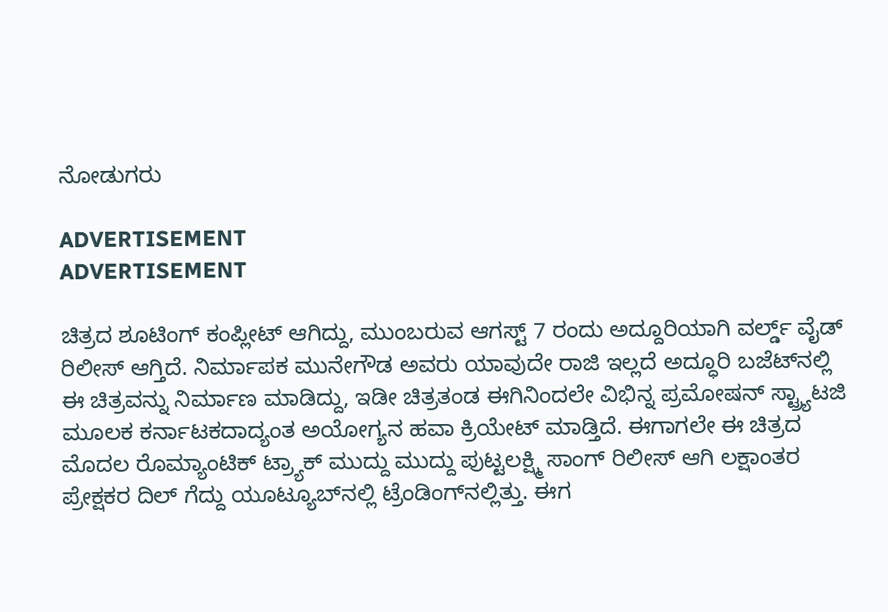ನೋಡುಗರು

ADVERTISEMENT
ADVERTISEMENT

ಚಿತ್ರದ ಶೂಟಿಂಗ್ ಕಂಪ್ಲೀಟ್ ಆಗಿದ್ದು, ಮುಂಬರುವ ಆಗಸ್ಟ್ 7 ರಂದು ಅದ್ದೂರಿಯಾಗಿ ವರ್ಲ್ಡ್ ವೈಡ್ ರಿಲೀಸ್ ಆಗ್ತಿದೆ. ನಿರ್ಮಾಪಕ ಮುನೇಗೌಡ ಅವರು ಯಾವುದೇ ರಾಜಿ ಇಲ್ಲದೆ ಅದ್ಧೂರಿ ಬಜೆಟ್‌ನಲ್ಲಿ ಈ ಚಿತ್ರವನ್ನು ನಿರ್ಮಾಣ ಮಾಡಿದ್ದು, ಇಡೀ ಚಿತ್ರತಂಡ ಈಗಿನಿಂದಲೇ ವಿಭಿನ್ನ ಪ್ರಮೋಷನ್ ಸ್ಟ್ರ್ಯಾಟಜಿ ಮೂಲಕ ಕರ್ನಾಟಕದಾದ್ಯಂತ ಅಯೋಗ್ಯನ ಹವಾ ಕ್ರಿಯೇಟ್ ಮಾಡ್ತಿದೆ. ಈಗಾಗಲೇ ಈ ಚಿತ್ರದ ಮೊದಲ ರೊಮ್ಯಾಂಟಿಕ್ ಟ್ರ್ಯಾಕ್ ಮುದ್ದು ಮುದ್ದು ಪುಟ್ಟಲಕ್ಷ್ಮಿ ಸಾಂಗ್ ರಿಲೀಸ್ ಆಗಿ ಲಕ್ಷಾಂತರ ಪ್ರೇಕ್ಷಕರ ದಿಲ್ ಗೆದ್ದು ಯೂಟ್ಯೂಬ್‌ನಲ್ಲಿ ಟ್ರೆಂಡಿಂಗ್‌ನಲ್ಲಿತ್ತು. ಈಗ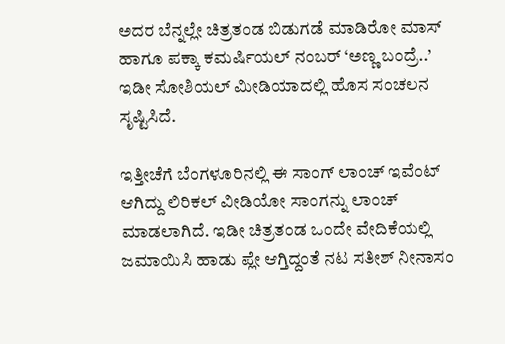ಅದರ ಬೆನ್ನಲ್ಲೇ ಚಿತ್ರತಂಡ ಬಿಡುಗಡೆ ಮಾಡಿರೋ ಮಾಸ್ ಹಾಗೂ ಪಕ್ಕಾ ಕಮರ್ಷಿಯಲ್ ನಂಬರ್ ‘ಅಣ್ಣ ಬಂದ್ರೆ..’ ಇಡೀ ಸೋಶಿಯಲ್ ಮೀಡಿಯಾದಲ್ಲಿ ಹೊಸ ಸಂಚಲನ ಸೃಷ್ಟಿಸಿದೆ.

ಇತ್ತೀಚೆಗೆ ಬೆಂಗಳೂರಿನಲ್ಲಿ ಈ ಸಾಂಗ್ ಲಾಂಚ್ ಇವೆಂಟ್ ಆಗಿದ್ದು ಲಿರಿಕಲ್ ವೀಡಿಯೋ ಸಾಂಗನ್ನು ಲಾಂಚ್ ಮಾಡಲಾಗಿದೆ. ಇಡೀ ಚಿತ್ರತಂಡ ಒಂದೇ ವೇದಿಕೆಯಲ್ಲಿ ಜಮಾಯಿಸಿ ಹಾಡು ಪ್ಲೇ ಆಗ್ತಿದ್ದಂತೆ ನಟ ಸತೀಶ್ ನೀನಾಸಂ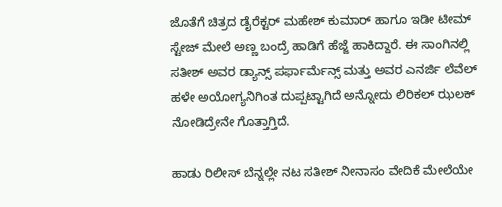ಜೊತೆಗೆ ಚಿತ್ರದ ಡೈರೆಕ್ಟರ್ ಮಹೇಶ್ ಕುಮಾರ್ ಹಾಗೂ ಇಡೀ ಟೀಮ್ ಸ್ಟೇಜ್ ಮೇಲೆ ಅಣ್ಣ ಬಂದ್ರೆ ಹಾಡಿಗೆ ಹೆಜ್ಜೆ ಹಾಕಿದ್ದಾರೆ. ಈ ಸಾಂಗಿನಲ್ಲಿ ಸತೀಶ್ ಅವರ ಡ್ಯಾನ್ಸ್ ಪರ್ಫಾರ್ಮೆನ್ಸ್ ಮತ್ತು ಅವರ ಎನರ್ಜಿ ಲೆವೆಲ್ ಹಳೇ ಅಯೋಗ್ಯನಿಗಿಂತ ದುಪ್ಪಟ್ಟಾಗಿದೆ ಅನ್ನೋದು ಲಿರಿಕಲ್ ಝಲಕ್ ನೋಡಿದ್ರೇನೇ ಗೊತ್ತಾಗ್ತಿದೆ.

ಹಾಡು ರಿಲೀಸ್ ಬೆನ್ನಲ್ಲೇ ನಟ ಸತೀಶ್ ನೀನಾಸಂ ವೇದಿಕೆ ಮೇಲೆಯೇ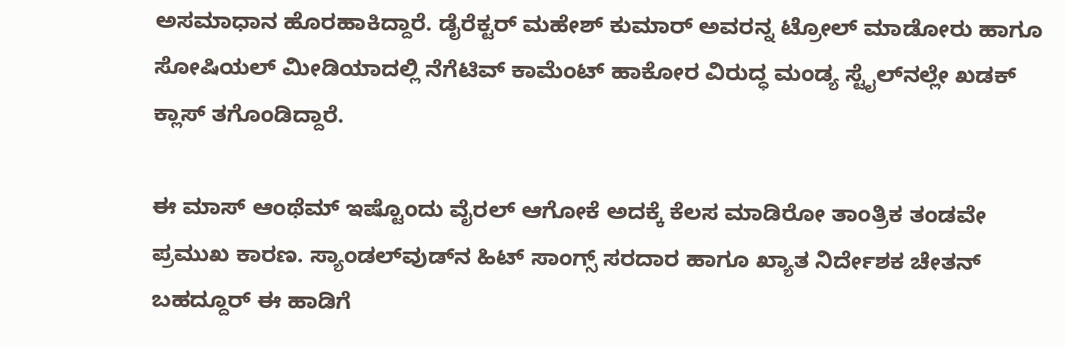ಅಸಮಾಧಾನ ಹೊರಹಾಕಿದ್ದಾರೆ. ಡೈರೆಕ್ಟರ್ ಮಹೇಶ್ ಕುಮಾರ್ ಅವರನ್ನ ಟ್ರೋಲ್ ಮಾಡೋರು ಹಾಗೂ ಸೋಷಿಯಲ್ ಮೀಡಿಯಾದಲ್ಲಿ ನೆಗೆಟಿವ್ ಕಾಮೆಂಟ್ ಹಾಕೋರ ವಿರುದ್ಧ ಮಂಡ್ಯ ಸ್ಟೈಲ್‌ನಲ್ಲೇ ಖಡಕ್ ಕ್ಲಾಸ್ ತಗೊಂಡಿದ್ದಾರೆ.

ಈ ಮಾಸ್ ಆಂಥೆಮ್ ಇಷ್ಟೊಂದು ವೈರಲ್ ಆಗೋಕೆ ಅದಕ್ಕೆ ಕೆಲಸ ಮಾಡಿರೋ ತಾಂತ್ರಿಕ ತಂಡವೇ ಪ್ರಮುಖ ಕಾರಣ. ಸ್ಯಾಂಡಲ್‌ವುಡ್‌ನ ಹಿಟ್ ಸಾಂಗ್ಸ್ ಸರದಾರ ಹಾಗೂ ಖ್ಯಾತ ನಿರ್ದೇಶಕ ಚೇತನ್ ಬಹದ್ದೂರ್ ಈ ಹಾಡಿಗೆ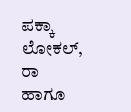ಪಕ್ಕಾ ಲೋಕಲ್, ರಾ ಹಾಗೂ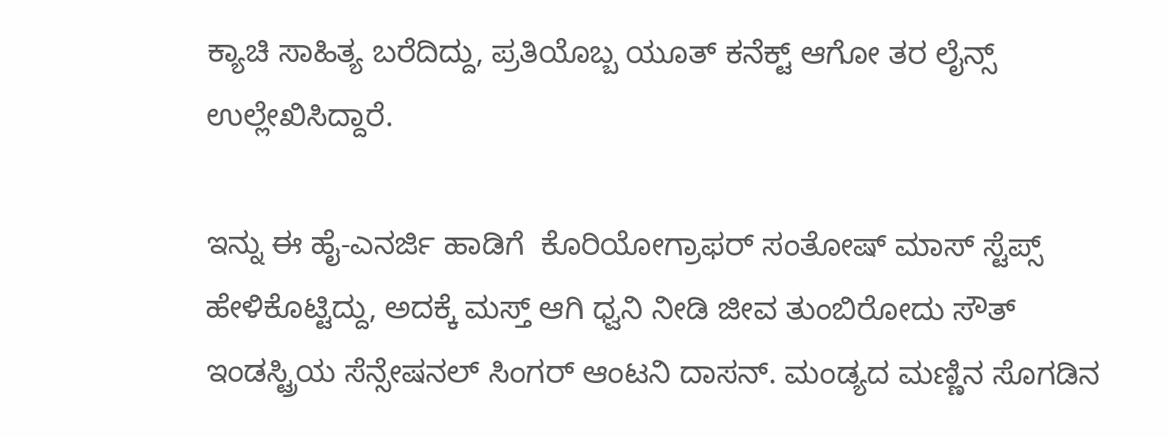ಕ್ಯಾಚಿ ಸಾಹಿತ್ಯ ಬರೆದಿದ್ದು, ಪ್ರತಿಯೊಬ್ಬ ಯೂತ್ ಕನೆಕ್ಟ್ ಆಗೋ ತರ ಲೈನ್ಸ್ ಉಲ್ಲೇಖಿಸಿದ್ದಾರೆ.

ಇನ್ನು ಈ ಹೈ-ಎನರ್ಜಿ ಹಾಡಿಗೆ  ಕೊರಿಯೋಗ್ರಾಫರ್ ಸಂತೋಷ್ ಮಾಸ್ ಸ್ಟೆಪ್ಸ್ ಹೇಳಿಕೊಟ್ಟಿದ್ದು, ಅದಕ್ಕೆ ಮಸ್ತ್ ಆಗಿ ಧ್ವನಿ ನೀಡಿ ಜೀವ ತುಂಬಿರೋದು ಸೌತ್ ಇಂಡಸ್ಟ್ರಿಯ ಸೆನ್ಸೇಷನಲ್ ಸಿಂಗರ್ ಆಂಟನಿ ದಾಸನ್. ಮಂಡ್ಯದ ಮಣ್ಣಿನ ಸೊಗಡಿನ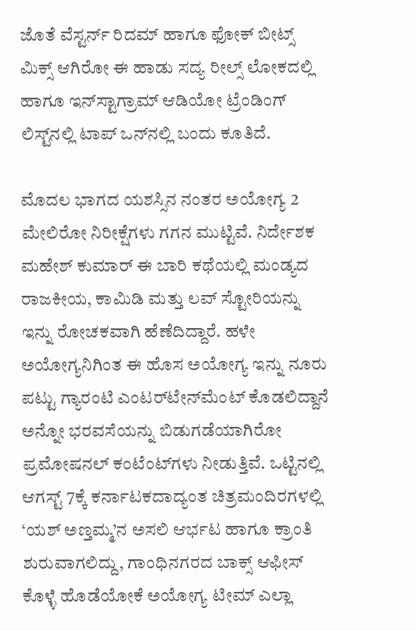ಜೊತೆ ವೆಸ್ಟರ್ನ್ ರಿದಮ್ ಹಾಗೂ ಫೋಕ್ ಬೀಟ್ಸ್ ಮಿಕ್ಸ್ ಆಗಿರೋ ಈ ಹಾಡು ಸದ್ಯ ರೀಲ್ಸ್ ಲೋಕದಲ್ಲಿ ಹಾಗೂ ಇನ್‌ಸ್ಟಾಗ್ರಾಮ್ ಆಡಿಯೋ ಟ್ರೆಂಡಿಂಗ್ ಲಿಸ್ಟ್‌ನಲ್ಲಿ ಟಾಪ್ ಒನ್‌ನಲ್ಲಿ ಬಂದು ಕೂತಿದೆ.

ಮೊದಲ ಭಾಗದ ಯಶಸ್ಸಿನ ನಂತರ ಅಯೋಗ್ಯ 2 ಮೇಲಿರೋ ನಿರೀಕ್ಷೆಗಳು ಗಗನ ಮುಟ್ಟಿವೆ. ನಿರ್ದೇಶಕ ಮಹೇಶ್ ಕುಮಾರ್ ಈ ಬಾರಿ ಕಥೆಯಲ್ಲಿ ಮಂಡ್ಯದ ರಾಜಕೀಯ, ಕಾಮಿಡಿ ಮತ್ತು ಲವ್ ಸ್ಟೋರಿಯನ್ನು ಇನ್ನು ರೋಚಕವಾಗಿ ಹೆಣೆದಿದ್ದಾರೆ. ಹಳೇ ಅಯೋಗ್ಯನಿಗಿಂತ ಈ ಹೊಸ ಅಯೋಗ್ಯ ಇನ್ನು ನೂರು ಪಟ್ಟು ಗ್ಯಾರಂಟಿ ಎಂಟರ್‌ಟೇನ್‌ಮೆಂಟ್ ಕೊಡಲಿದ್ದಾನೆ ಅನ್ನೋ ಭರವಸೆಯನ್ನು ಬಿಡುಗಡೆಯಾಗಿರೋ ಪ್ರಮೋಷನಲ್ ಕಂಟೆಂಟ್‌ಗಳು ನೀಡುತ್ತಿವೆ. ಒಟ್ಟಿನಲ್ಲಿ ಆಗಸ್ಟ್ 7ಕ್ಕೆ ಕರ್ನಾಟಕದಾದ್ಯಂತ ಚಿತ್ರಮಂದಿರಗಳಲ್ಲಿ ‘ಯಶ್ ಅಣ್ತಮ್ಮ’ನ ಅಸಲಿ ಆರ್ಭಟ ಹಾಗೂ ಕ್ರಾಂತಿ ಶುರುವಾಗಲಿದ್ದು, ಗಾಂಧಿನಗರದ ಬಾಕ್ಸ್ ಆಫೀಸ್ ಕೊಳ್ಳೆ ಹೊಡೆಯೋಕೆ ಅಯೋಗ್ಯ ಟೀಮ್ ಎಲ್ಲಾ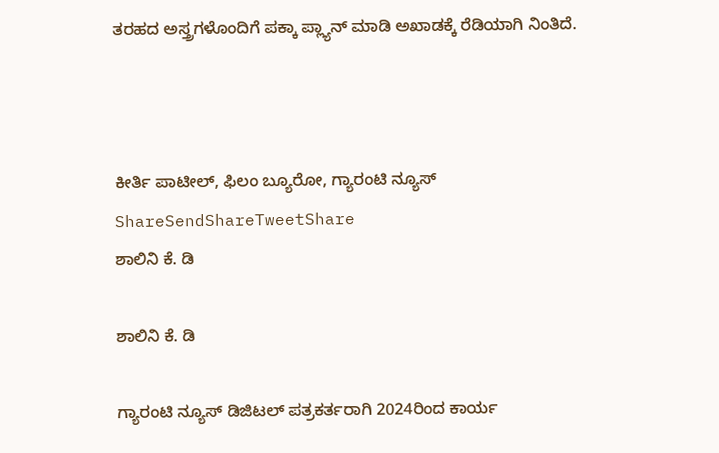ತರಹದ ಅಸ್ತ್ರಗಳೊಂದಿಗೆ ಪಕ್ಕಾ ಪ್ಲ್ಯಾನ್ ಮಾಡಿ ಅಖಾಡಕ್ಕೆ ರೆಡಿಯಾಗಿ ನಿಂತಿದೆ.



ಕೀರ್ತಿ ಪಾಟೀಲ್, ಫಿಲಂ ಬ್ಯೂರೋ, ಗ್ಯಾರಂಟಿ ನ್ಯೂಸ್
ShareSendShareTweetShare
ಶಾಲಿನಿ ಕೆ. ಡಿ

ಶಾಲಿನಿ ಕೆ. ಡಿ

ಗ್ಯಾರಂಟಿ ನ್ಯೂಸ್ ಡಿಜಿಟಲ್ ಪತ್ರಕರ್ತರಾಗಿ 2024ರಿಂದ ಕಾರ್ಯ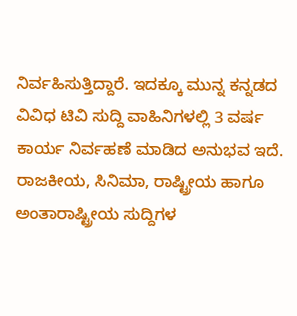ನಿರ್ವಹಿಸುತ್ತಿದ್ದಾರೆ. ಇದಕ್ಕೂ ಮುನ್ನ ಕನ್ನಡದ ವಿವಿಧ ಟಿವಿ ಸುದ್ದಿ ವಾಹಿನಿಗಳಲ್ಲಿ 3 ವರ್ಷ ಕಾರ್ಯ ನಿರ್ವಹಣೆ ಮಾಡಿದ ಅನುಭವ ಇದೆ. ರಾಜಕೀಯ, ಸಿನಿಮಾ, ರಾಷ್ಟ್ರೀಯ ಹಾಗೂ ಅಂತಾರಾಷ್ಟ್ರೀಯ ಸುದ್ದಿಗಳ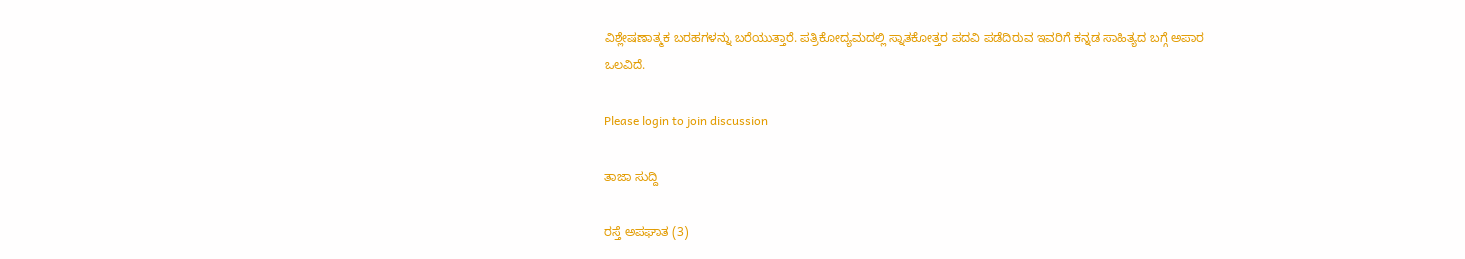ವಿಶ್ಲೇಷಣಾತ್ಮಕ ಬರಹಗಳನ್ನು ಬರೆಯುತ್ತಾರೆ. ಪತ್ರಿಕೋದ್ಯಮದಲ್ಲಿ ಸ್ನಾತಕೋತ್ತರ ಪದವಿ ಪಡೆದಿರುವ ಇವರಿಗೆ ಕನ್ನಡ ಸಾಹಿತ್ಯದ ಬಗ್ಗೆ ಅಪಾರ ಒಲವಿದೆ.

Please login to join discussion

ತಾಜಾ ಸುದ್ದಿ

ರಸ್ತೆ ಅಪಘಾತ (3)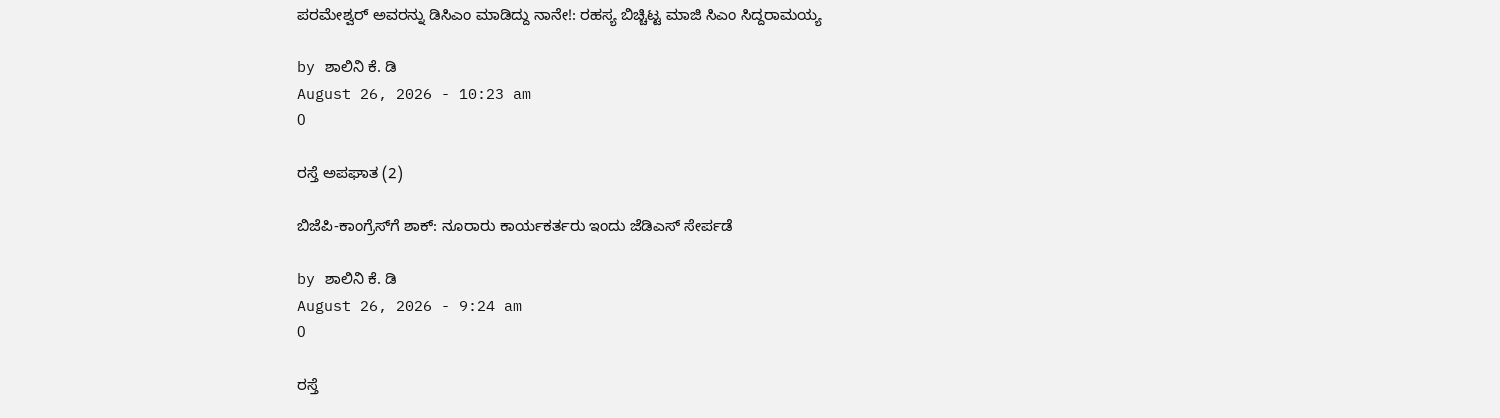ಪರಮೇಶ್ವರ್ ಅವರನ್ನು ಡಿಸಿಎಂ ಮಾಡಿದ್ದು ನಾನೇ!: ರಹಸ್ಯ ಬಿಚ್ಚಿಟ್ಟ ಮಾಜಿ ಸಿಎಂ ಸಿದ್ದರಾಮಯ್ಯ

by ಶಾಲಿನಿ ಕೆ. ಡಿ
August 26, 2026 - 10:23 am
0

ರಸ್ತೆ ಅಪಘಾತ (2)

ಬಿಜೆಪಿ-ಕಾಂಗ್ರೆಸ್‌ಗೆ ಶಾಕ್: ನೂರಾರು ಕಾರ್ಯಕರ್ತರು ಇಂದು ಜೆಡಿಎಸ್ ಸೇರ್ಪಡೆ

by ಶಾಲಿನಿ ಕೆ. ಡಿ
August 26, 2026 - 9:24 am
0

ರಸ್ತೆ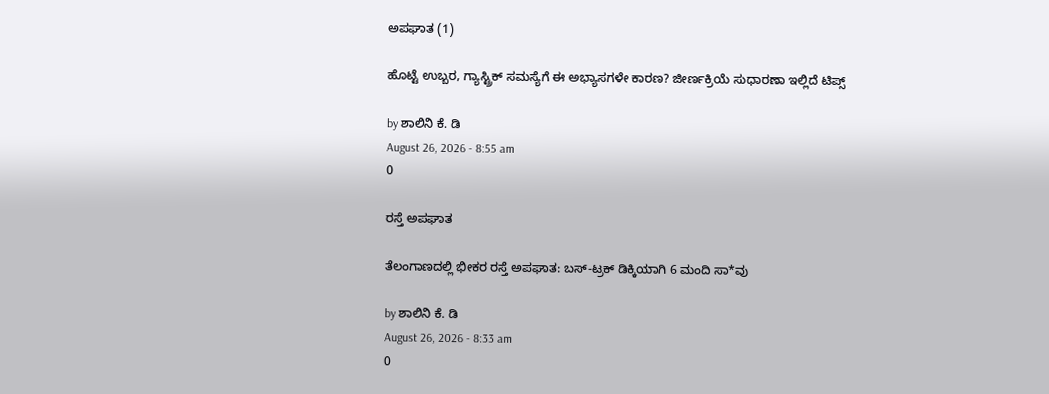ಅಪಘಾತ (1)

ಹೊಟ್ಟೆ ಉಬ್ಬರ, ಗ್ಯಾಸ್ಟ್ರಿಕ್ ಸಮಸ್ಯೆಗೆ ಈ ಅಭ್ಯಾಸಗಳೇ ಕಾರಣ? ಜೀರ್ಣಕ್ರಿಯೆ ಸುಧಾರಣಾ ಇಲ್ಲಿದೆ ಟಿಪ್ಸ್

by ಶಾಲಿನಿ ಕೆ. ಡಿ
August 26, 2026 - 8:55 am
0

ರಸ್ತೆ ಅಪಘಾತ

ತೆಲಂಗಾಣದಲ್ಲಿ ಭೀಕರ ರಸ್ತೆ ಅಪಘಾತ: ಬಸ್‌-ಟ್ರಕ್‌ ಡಿಕ್ಕಿಯಾಗಿ 6 ಮಂದಿ ಸಾ*ವು

by ಶಾಲಿನಿ ಕೆ. ಡಿ
August 26, 2026 - 8:33 am
0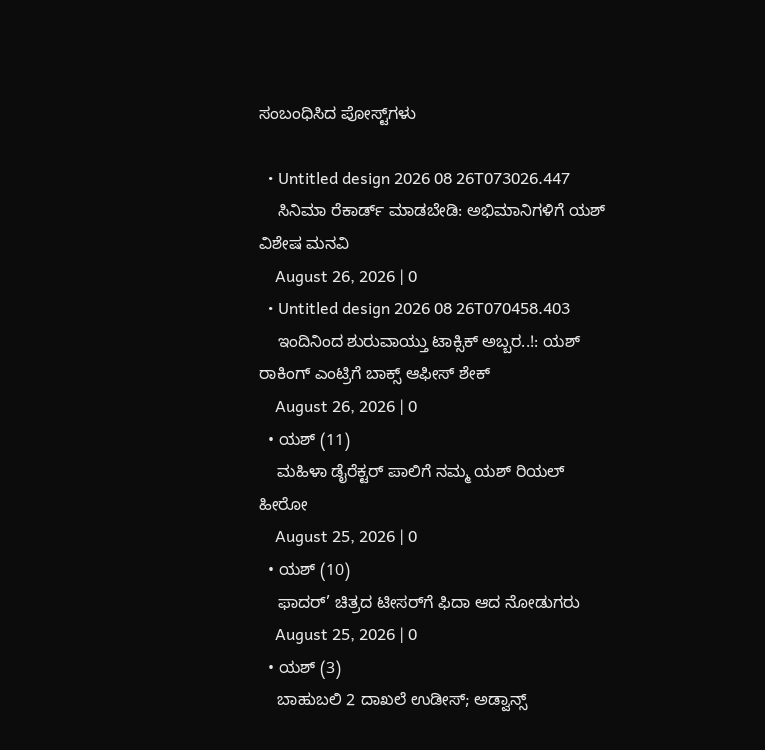ಸಂಬಂಧಿಸಿದ ಪೋಸ್ಟ್‌ಗಳು

  • Untitled design 2026 08 26T073026.447
    ಸಿನಿಮಾ ರೆಕಾರ್ಡ್ ಮಾಡಬೇಡಿ: ಅಭಿಮಾನಿಗಳಿಗೆ ಯಶ್‌ ವಿಶೇಷ ಮನವಿ
    August 26, 2026 | 0
  • Untitled design 2026 08 26T070458.403
    ಇಂದಿನಿಂದ ಶುರುವಾಯ್ತು ಟಾಕ್ಸಿಕ್‌ ಅಬ್ಬರ..!: ಯಶ್ ರಾಕಿಂಗ್ ಎಂಟ್ರಿಗೆ ಬಾಕ್ಸ್ ಆಫೀಸ್ ಶೇಕ್
    August 26, 2026 | 0
  • ಯಶ್ (11)
    ಮಹಿಳಾ ಡೈರೆಕ್ಟರ್ ಪಾಲಿಗೆ ನಮ್ಮ ಯಶ್ ರಿಯಲ್ ಹೀರೋ
    August 25, 2026 | 0
  • ಯಶ್ (10)
    ಫಾದರ್’ ಚಿತ್ರದ ಟೀಸರ್‌ಗೆ ಫಿದಾ ಆದ ನೋಡುಗರು
    August 25, 2026 | 0
  • ಯಶ್ (3)
    ಬಾಹುಬಲಿ 2 ದಾಖಲೆ ಉಡೀಸ್; ಅಡ್ವಾನ್ಸ್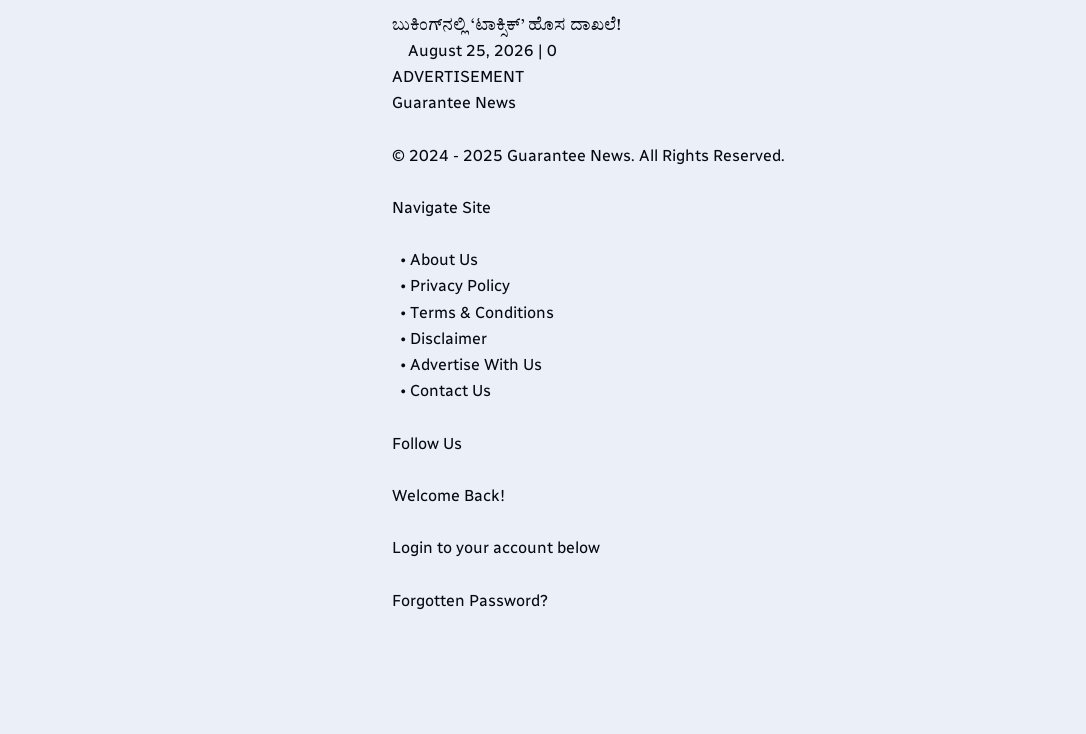ಬುಕಿಂಗ್‌ನಲ್ಲಿ ‘ಟಾಕ್ಸಿಕ್’ ಹೊಸ ದಾಖಲೆ!
    August 25, 2026 | 0
ADVERTISEMENT
Guarantee News

© 2024 - 2025 Guarantee News. All Rights Reserved.

Navigate Site

  • About Us
  • Privacy Policy
  • Terms & Conditions
  • Disclaimer
  • Advertise With Us
  • Contact Us

Follow Us

Welcome Back!

Login to your account below

Forgotten Password?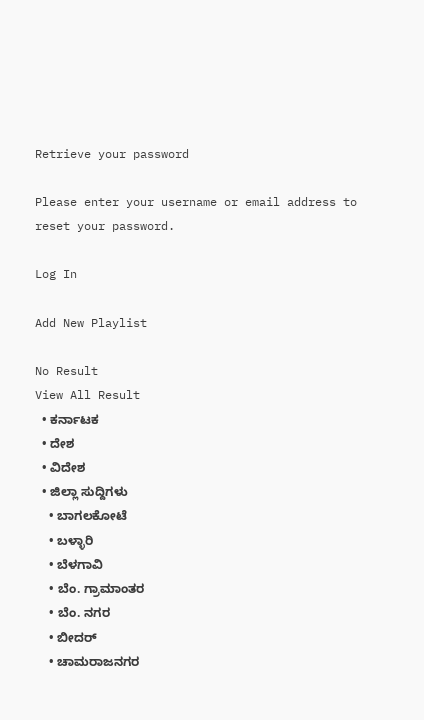Retrieve your password

Please enter your username or email address to reset your password.

Log In

Add New Playlist

No Result
View All Result
  • ಕರ್ನಾಟಕ
  • ದೇಶ
  • ವಿದೇಶ
  • ಜಿಲ್ಲಾ ಸುದ್ದಿಗಳು
    • ಬಾಗಲಕೋಟೆ
    • ಬಳ್ಳಾರಿ
    • ಬೆಳಗಾವಿ
    • ಬೆಂ. ಗ್ರಾಮಾಂತರ
    • ಬೆಂ. ನಗರ
    • ಬೀದರ್
    • ಚಾಮರಾಜನಗರ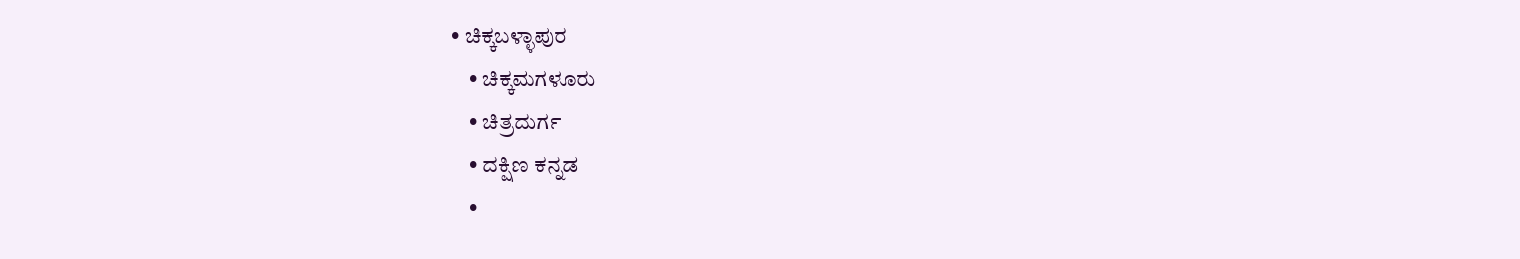• ಚಿಕ್ಕಬಳ್ಳಾಪುರ
    • ಚಿಕ್ಕಮಗಳೂರು
    • ಚಿತ್ರದುರ್ಗ
    • ದಕ್ಷಿಣ ಕನ್ನಡ
    •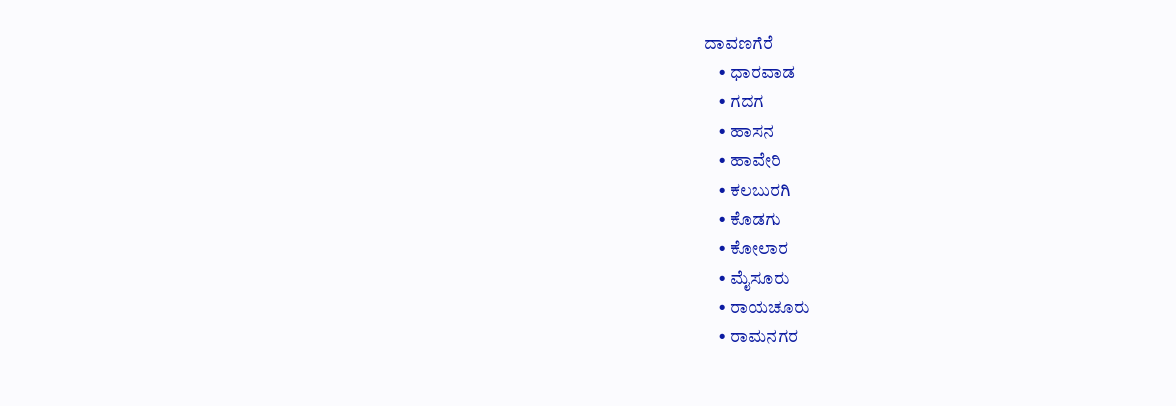ದಾವಣಗೆರೆ
    • ಧಾರವಾಡ
    • ಗದಗ
    • ಹಾಸನ
    • ಹಾವೇರಿ
    • ಕಲಬುರಗಿ
    • ಕೊಡಗು
    • ಕೋಲಾರ
    • ಮೈಸೂರು
    • ರಾಯಚೂರು
    • ರಾಮನಗರ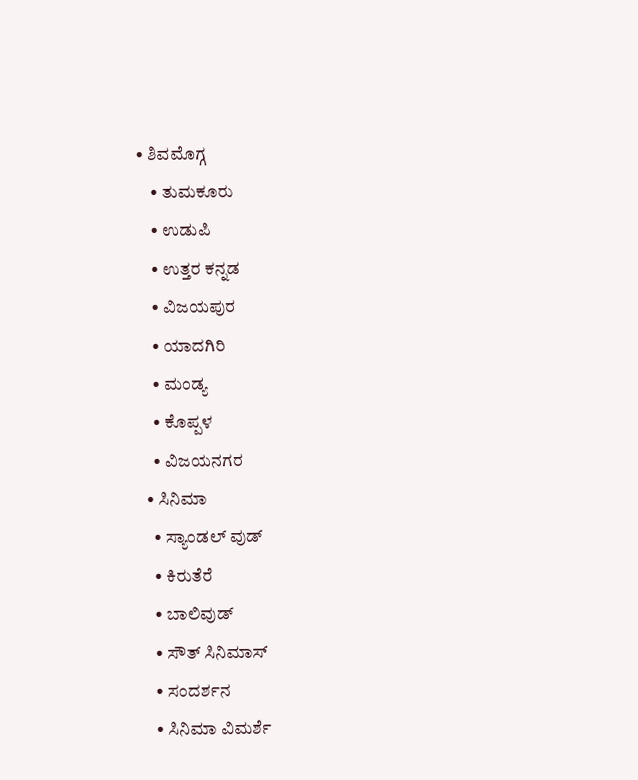• ಶಿವಮೊಗ್ಗ
    • ತುಮಕೂರು
    • ಉಡುಪಿ
    • ಉತ್ತರ ಕನ್ನಡ
    • ವಿಜಯಪುರ
    • ಯಾದಗಿರಿ
    • ಮಂಡ್ಯ
    • ಕೊಪ್ಪಳ
    • ವಿಜಯನಗರ
  • ಸಿನಿಮಾ
    • ಸ್ಯಾಂಡಲ್ ವುಡ್
    • ಕಿರುತೆರೆ
    • ಬಾಲಿವುಡ್
    • ಸೌತ್ ಸಿನಿಮಾಸ್
    • ಸಂದರ್ಶನ
    • ಸಿನಿಮಾ ವಿಮರ್ಶೆ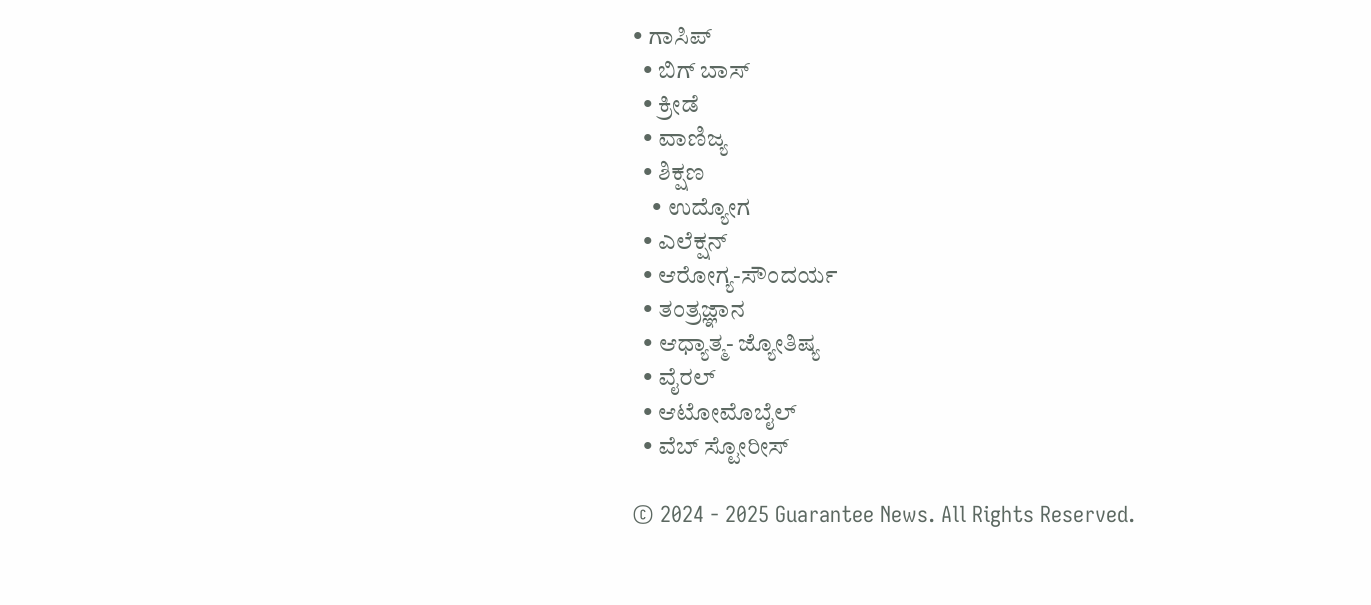• ಗಾಸಿಪ್
  • ಬಿಗ್ ಬಾಸ್
  • ಕ್ರೀಡೆ
  • ವಾಣಿಜ್ಯ
  • ಶಿಕ್ಷಣ
    • ಉದ್ಯೋಗ
  • ಎಲೆಕ್ಷನ್
  • ಆರೋಗ್ಯ-ಸೌಂದರ್ಯ
  • ತಂತ್ರಜ್ಞಾನ
  • ಆಧ್ಯಾತ್ಮ- ಜ್ಯೋತಿಷ್ಯ
  • ವೈರಲ್
  • ಆಟೋಮೊಬೈಲ್
  • ವೆಬ್ ಸ್ಟೋರೀಸ್

© 2024 - 2025 Guarantee News. All Rights Reserved.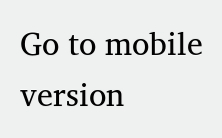Go to mobile version